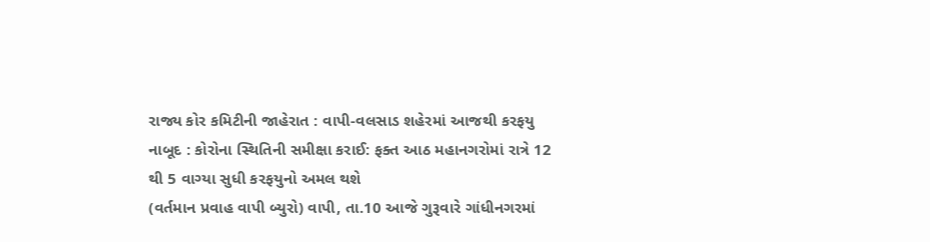રાજ્ય કોર કમિટીની જાહેરાત : વાપી-વલસાડ શહેરમાં આજથી કરફયુ નાબૂદ : કોરોના સ્થિતિની સમીક્ષા કરાઈ: ફક્ત આઠ મહાનગરોમાં રાત્રે 12 થી 5 વાગ્યા સુધી કરફયુનો અમલ થશે
(વર્તમાન પ્રવાહ વાપી બ્યુરો) વાપી, તા.10 આજે ગુરૂવારે ગાંધીનગરમાં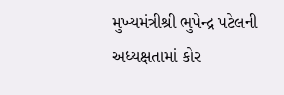મુખ્યમંત્રીશ્રી ભુપેન્દ્ર પટેલની અધ્યક્ષતામાં કોર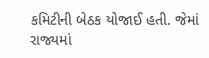કમિટીની બેઠક યોજાઈ હતી. જેમાં રાજ્યમાં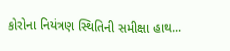કોરોના નિયંત્રણ સ્થિતિની સમીક્ષા હાથ...